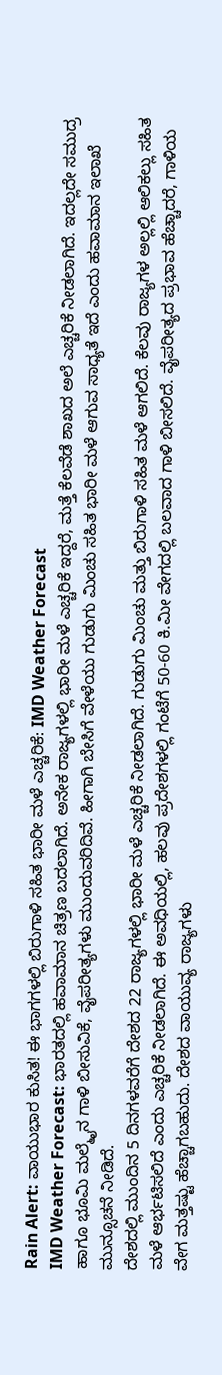Rain Alert: ವಾಯುಭಾರ ಕುಸಿತ! ಈ ಭಾಗಗಳಲ್ಲಿ ಬಿರುಗಾಳಿ ಸಹಿತ ಭಾರೀ ಮಳೆ ಎಚ್ಚರಿಕೆ: IMD Weather Forecast
IMD Weather Forecast: ಭಾರತದಲ್ಲಿ ಹವಾಮಾನ ಚಿತ್ರಣ ಬದಲಾಗಿದೆ. ಅನೇಕ ರಾಜ್ಯಗಳಲ್ಲಿ ಭಾರೀ ಮಳೆ ಎಚ್ಚರಿಕೆ ಇದ್ದರೆ, ಮತ್ತೆ ಕೆಲವೆಡೆ ಶಾಖದ ಅಲೆ ಎಚ್ಚರಿಕೆ ನೀಡಲಾಗಿದೆ. ಇದಲ್ಲದೇ ಸಮುದ್ರ ಹಾಗೂ ಭೂಮಿ ಮಲ್ಮೈನ ಗಾಳಿ ಬೀಸುವಿಕೆ, ವೈಪರೀತ್ಯಗಳು ಮುಂದುವರಿದಿವೆ. ಹೀಗಾಗಿ ಬೇಸಿಗೆ ವೇಳೆಯು ಗುಡುಗು ಮಿಂಚು ಸಹಿತ ಭಾರೀ ಮಳೆ ಆಗುವ ಸಾಧ್ಯತೆ ಇದೆ ಎಂದು ಹವಾಮಾನ ಇಲಾಖೆ ಮುನ್ಸೂಚನೆ ನೀಡಿದೆ.
ದೇಶದಲ್ಲಿ ಮುಂದಿನ 5 ದಿನಗಳವರೆಗೆ ದೇಶದ 22 ರಾಜ್ಯಗಳಲ್ಲಿ ಭಾರೀ ಮಳೆ ಎಚ್ಚರಿಕೆ ನೀಡಲಾಗಿದೆ. ಗುಡುಗು ಮಿಂಚು ಮತ್ತು ಬಿರುಗಾಳಿ ಸಹಿತ ಮಳೆ ಆಗಲಿದೆ. ಕೆಲವು ರಾಜ್ಯಗಳ ಅಲ್ಲಲ್ಲಿ ಆಲಿಕಲ್ಲು ಸಹಿತ ಮಳೆ ಆರ್ಭಟಿಸಲಿದೆ ಎಂದು ಎಚ್ಚರಿಕೆ ನೀಡಲಾಗಿದೆ. ಈ ಅವಧಿಯಲ್ಲಿ, ಹಲವು ಪ್ರದೇಶಗಳಲ್ಲಿ ಗಂಟೆಗೆ 50-60 ಕಿ.ಮೀ ವೇಗದಲ್ಲಿ ಬಲವಾದ ಗಾಳಿ ಬೀಸಲಿದೆ. ವೈಪರೀತ್ಯದ ಪ್ರಭಾವ ಹೆಚ್ಚಾದರೆ, ಗಾಳಿಯ ವೇಗ ಮತ್ತಷ್ಟು ಹೆಚ್ಚಾಗಬಹುದು. ದೇಶದ ವಾಯುವ್ಯ ರಾಜ್ಯಗಳು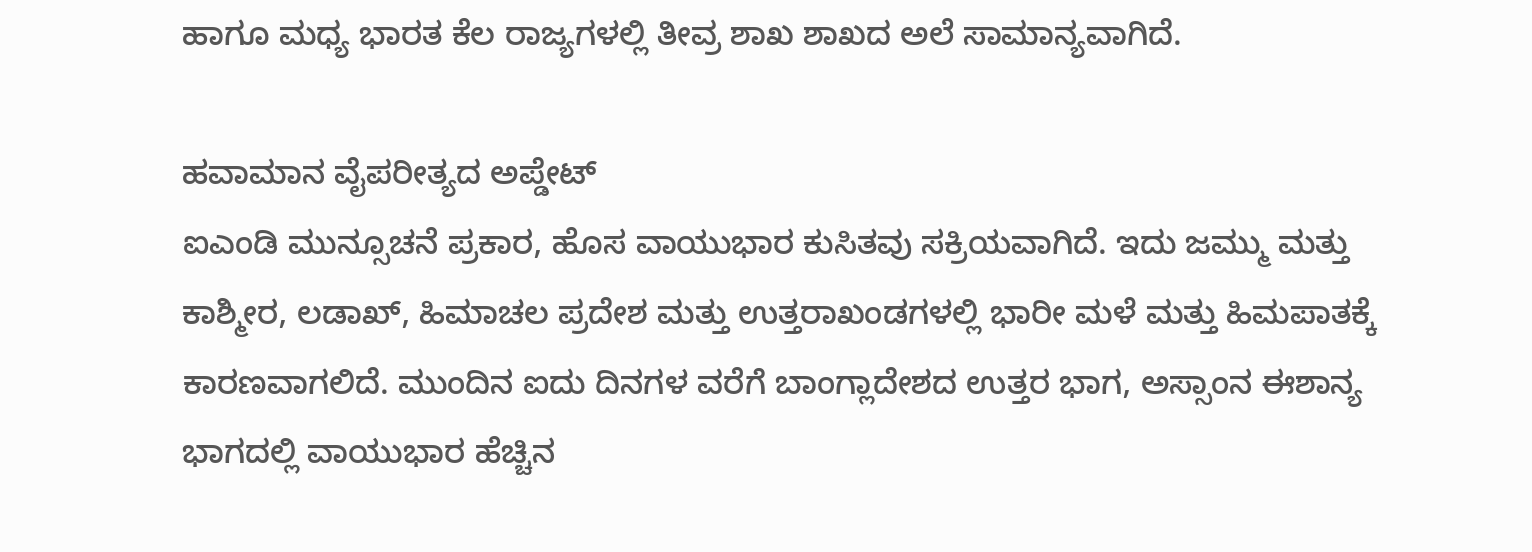ಹಾಗೂ ಮಧ್ಯ ಭಾರತ ಕೆಲ ರಾಜ್ಯಗಳಲ್ಲಿ ತೀವ್ರ ಶಾಖ ಶಾಖದ ಅಲೆ ಸಾಮಾನ್ಯವಾಗಿದೆ.

ಹವಾಮಾನ ವೈಪರೀತ್ಯದ ಅಪ್ಡೇಟ್
ಐಎಂಡಿ ಮುನ್ಸೂಚನೆ ಪ್ರಕಾರ, ಹೊಸ ವಾಯುಭಾರ ಕುಸಿತವು ಸಕ್ರಿಯವಾಗಿದೆ. ಇದು ಜಮ್ಮು ಮತ್ತು ಕಾಶ್ಮೀರ, ಲಡಾಖ್, ಹಿಮಾಚಲ ಪ್ರದೇಶ ಮತ್ತು ಉತ್ತರಾಖಂಡಗಳಲ್ಲಿ ಭಾರೀ ಮಳೆ ಮತ್ತು ಹಿಮಪಾತಕ್ಕೆ ಕಾರಣವಾಗಲಿದೆ. ಮುಂದಿನ ಐದು ದಿನಗಳ ವರೆಗೆ ಬಾಂಗ್ಲಾದೇಶದ ಉತ್ತರ ಭಾಗ, ಅಸ್ಸಾಂನ ಈಶಾನ್ಯ ಭಾಗದಲ್ಲಿ ವಾಯುಭಾರ ಹೆಚ್ಚಿನ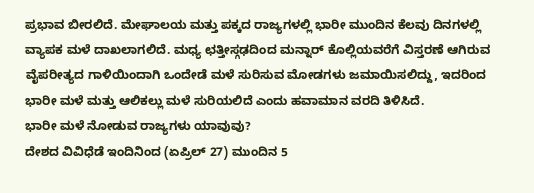ಪ್ರಭಾವ ಬೀರಲಿದೆ. ಮೇಘಾಲಯ ಮತ್ತು ಪಕ್ಕದ ರಾಜ್ಯಗಳಲ್ಲಿ ಭಾರೀ ಮುಂದಿನ ಕೆಲವು ದಿನಗಳಲ್ಲಿ ವ್ಯಾಪಕ ಮಳೆ ದಾಖಲಾಗಲಿದೆ. ಮಧ್ಯ ಛತ್ತೀಸ್ಗಢದಿಂದ ಮನ್ನಾರ್ ಕೊಲ್ಲಿಯವರೆಗೆ ವಿಸ್ತರಣೆ ಆಗಿರುವ ವೈಪರೀತ್ಯದ ಗಾಳಿಯಿಂದಾಗಿ ಒಂದೇಡೆ ಮಳೆ ಸುರಿಸುವ ಮೋಡಗಳು ಜಮಾಯಿಸಲಿದ್ದು, ಇದರಿಂದ ಭಾರೀ ಮಳೆ ಮತ್ತು ಆಲಿಕಲ್ಲು ಮಳೆ ಸುರಿಯಲಿದೆ ಎಂದು ಹವಾಮಾನ ವರದಿ ತಿಳಿಸಿದೆ.
ಭಾರೀ ಮಳೆ ನೋಡುವ ರಾಜ್ಯಗಳು ಯಾವುವು?
ದೇಶದ ವಿವಿಧೆಡೆ ಇಂದಿನಿಂದ (ಏಪ್ರಿಲ್ 27) ಮುಂದಿನ 5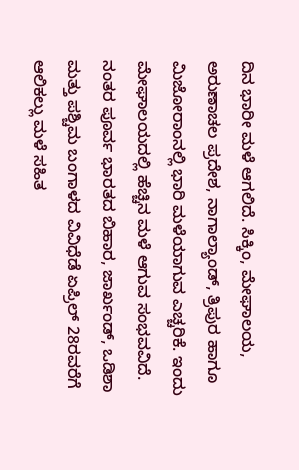ದಿನ ಭಾರೀ ಮಳೆ ಆಗಲಿದೆ. ಸಿಕ್ಕಿಂ, ಮೇಘಾಲಯ, ಅರುಣಾಚಲ ಪ್ರದೇಶ, ನಾಗಾಲ್ಯಾಂಡ್, ತ್ರಿಪುರ ಹಾಗೂ ಮಿಜೋರಾಂನಲ್ಲಿ ಭಾರಿ ಮಳೆಯಾಗುವ ಎಚ್ಚರಿಕೆ. ಇಂದು ಮೇಘಾಲಯದಲ್ಲಿ ಹೆಚ್ಚಿನ ಮಳೆ ಆಗುವ ಸಂಭವವಿದೆ. ನಂತರ ಪೂರ್ವ ಭಾರತದ ಬಿಹಾರ, ಜಾರ್ಖಂಡ್, ಒಡಿಶಾ ಮತ್ತು ಪಶ್ಚಿಮ ಬಂಗಾಳದ ವಿವಿಧೆಡೆ ಏಪ್ರಿಲ್ 28ರವರೆಗೆ ಆಲಿಕಲ್ಲು ಮಳೆ ಸಹಿತ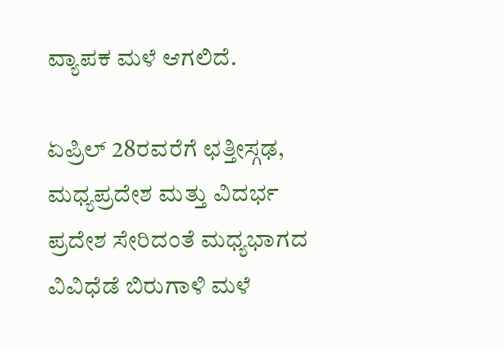ವ್ಯಾಪಕ ಮಳೆ ಆಗಲಿದೆ.

ಏಪ್ರಿಲ್ 28ರವರೆಗೆ ಛತ್ತೀಸ್ಗಢ, ಮಧ್ಯಪ್ರದೇಶ ಮತ್ತು ವಿದರ್ಭ ಪ್ರದೇಶ ಸೇರಿದಂತೆ ಮಧ್ಯಭಾಗದ ವಿವಿಧೆಡೆ ಬಿರುಗಾಳಿ ಮಳೆ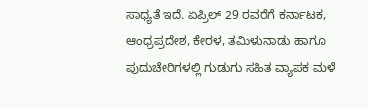ಸಾಧ್ಯತೆ ಇದೆ. ಏಪ್ರಿಲ್ 29 ರವರೆಗೆ ಕರ್ನಾಟಕ, ಆಂಧ್ರಪ್ರದೇಶ, ಕೇರಳ, ತಮಿಳುನಾಡು ಹಾಗೂ ಪುದುಚೇರಿಗಳಲ್ಲಿ ಗುಡುಗು ಸಹಿತ ವ್ಯಾಪಕ ಮಳೆ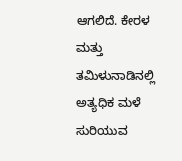ಆಗಲಿದೆ. ಕೇರಳ ಮತ್ತು ತಮಿಳುನಾಡಿನಲ್ಲಿ ಅತ್ಯಧಿಕ ಮಳೆ ಸುರಿಯುವ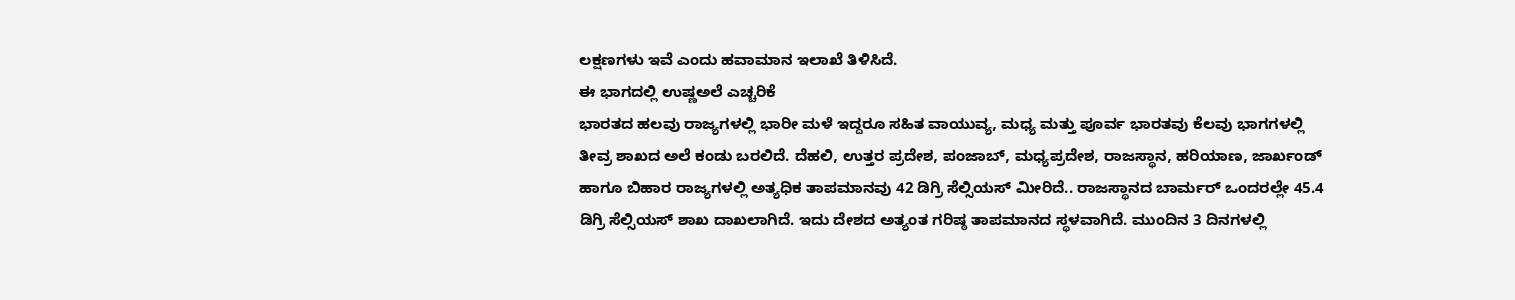ಲಕ್ಷಣಗಳು ಇವೆ ಎಂದು ಹವಾಮಾನ ಇಲಾಖೆ ತಿಳಿಸಿದೆ.
ಈ ಭಾಗದಲ್ಲಿ ಉಷ್ಣಅಲೆ ಎಚ್ಚರಿಕೆ
ಭಾರತದ ಹಲವು ರಾಜ್ಯಗಳಲ್ಲಿ ಭಾರೀ ಮಳೆ ಇದ್ದರೂ ಸಹಿತ ವಾಯುವ್ಯ, ಮಧ್ಯ ಮತ್ತು ಪೂರ್ವ ಭಾರತವು ಕೆಲವು ಭಾಗಗಳಲ್ಲಿ ತೀವ್ರ ಶಾಖದ ಅಲೆ ಕಂಡು ಬರಲಿದೆ. ದೆಹಲಿ, ಉತ್ತರ ಪ್ರದೇಶ, ಪಂಜಾಬ್, ಮಧ್ಯಪ್ರದೇಶ, ರಾಜಸ್ಥಾನ, ಹರಿಯಾಣ, ಜಾರ್ಖಂಡ್ ಹಾಗೂ ಬಿಹಾರ ರಾಜ್ಯಗಳಲ್ಲಿ ಅತ್ಯಧಿಕ ತಾಪಮಾನವು 42 ಡಿಗ್ರಿ ಸೆಲ್ಸಿಯಸ್ ಮೀರಿದೆ.. ರಾಜಸ್ಥಾನದ ಬಾರ್ಮರ್ ಒಂದರಲ್ಲೇ 45.4 ಡಿಗ್ರಿ ಸೆಲ್ಸಿಯಸ್ ಶಾಖ ದಾಖಲಾಗಿದೆ. ಇದು ದೇಶದ ಅತ್ಯಂತ ಗರಿಷ್ಠ ತಾಪಮಾನದ ಸ್ಥಳವಾಗಿದೆ. ಮುಂದಿನ 3 ದಿನಗಳಲ್ಲಿ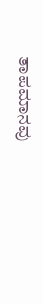ತಾಪಮಾನವು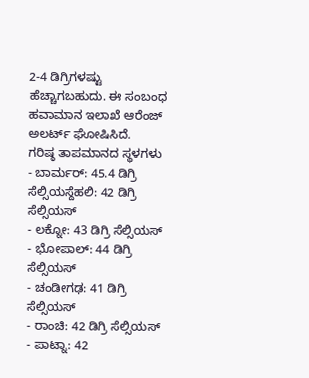2-4 ಡಿಗ್ರಿಗಳಷ್ಟು ಹೆಚ್ಚಾಗಬಹುದು. ಈ ಸಂಬಂಧ ಹವಾಮಾನ ಇಲಾಖೆ ಆರೆಂಜ್ ಅಲರ್ಟ್ ಘೋಷಿಸಿದೆ.
ಗರಿಷ್ಠ ತಾಪಮಾನದ ಸ್ಥಳಗಳು
- ಬಾರ್ಮರ್: 45.4 ಡಿಗ್ರಿ ಸೆಲ್ಸಿಯಸ್ದೆಹಲಿ: 42 ಡಿಗ್ರಿ ಸೆಲ್ಸಿಯಸ್
- ಲಕ್ನೋ: 43 ಡಿಗ್ರಿ ಸೆಲ್ಸಿಯಸ್
- ಭೋಪಾಲ್: 44 ಡಿಗ್ರಿ ಸೆಲ್ಸಿಯಸ್
- ಚಂಡೀಗಢ: 41 ಡಿಗ್ರಿ ಸೆಲ್ಸಿಯಸ್
- ರಾಂಚಿ: 42 ಡಿಗ್ರಿ ಸೆಲ್ಸಿಯಸ್
- ಪಾಟ್ನಾ: 42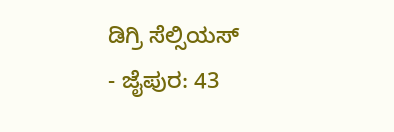ಡಿಗ್ರಿ ಸೆಲ್ಸಿಯಸ್
- ಜೈಪುರ: 43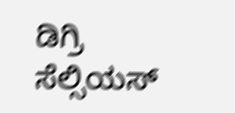ಡಿಗ್ರಿ ಸೆಲ್ಸಿಯಸ್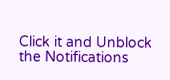Click it and Unblock the Notifications